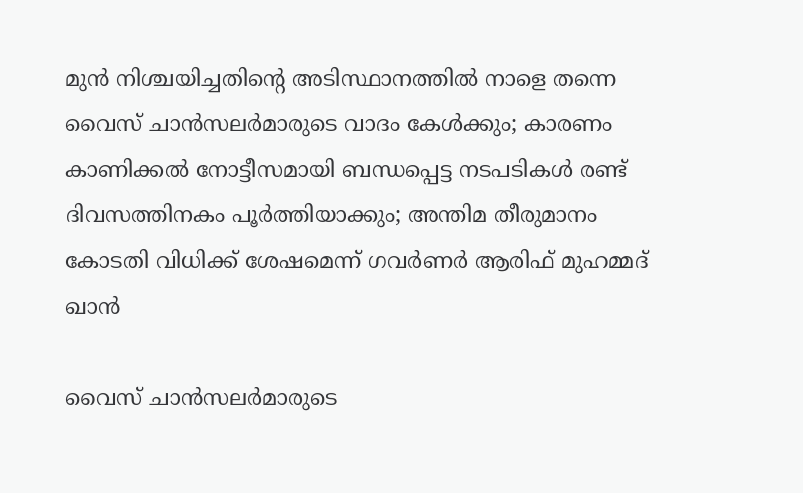മുൻ നിശ്ചയിച്ചതിന്റെ അടിസ്ഥാനത്തിൽ നാളെ തന്നെ വൈസ് ചാൻസലർമാരുടെ വാദം കേൾക്കും; കാരണം കാണിക്കൽ നോട്ടീസമായി ബന്ധപ്പെട്ട നടപടികൾ രണ്ട് ദിവസത്തിനകം പൂർത്തിയാക്കും; അന്തിമ തീരുമാനം കോടതി വിധിക്ക് ശേഷമെന്ന് ഗവർണർ ആരിഫ് മുഹമ്മദ് ഖാൻ

വൈസ് ചാൻസലർമാരുടെ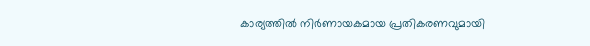കാര്യത്തിൽ നിർണായകമായ പ്രതികരണവുമായി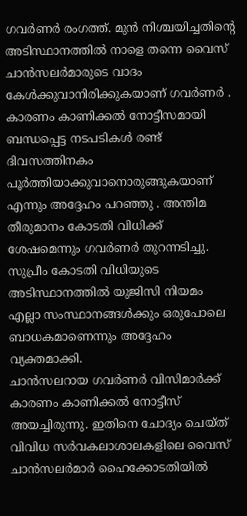ഗവർണർ രംഗത്ത്. മുൻ നിശ്ചയിച്ചതിന്റെ അടിസ്ഥാനത്തിൽ നാളെ തന്നെ വൈസ് ചാൻസലർമാരുടെ വാദം കേൾക്കുവാനിരിക്കുകയാണ് ഗവർണർ . കാരണം കാണിക്കൽ നോട്ടീസമായി ബന്ധപ്പെട്ട നടപടികൾ രണ്ട് ദിവസത്തിനകം പൂർത്തിയാക്കുവാനൊരുങ്ങുകയാണ് എന്നും അദ്ദേഹം പറഞ്ഞു . അന്തിമ തീരുമാനം കോടതി വിധിക്ക് ശേഷമെന്നും ഗവർണർ തുറന്നടിച്ചു. സുപ്രീം കോടതി വിധിയുടെ അടിസ്ഥാനത്തിൽ യുജിസി നിയമം എല്ലാ സംസ്ഥാനങ്ങൾക്കും ഒരുപോലെ ബാധകമാണെന്നും അദ്ദേഹം വ്യക്തമാക്കി.
ചാൻസലറായ ഗവർണർ വിസിമാർക്ക് കാരണം കാണിക്കൽ നോട്ടീസ് അയച്ചിരുന്നു. ഇതിനെ ചോദ്യം ചെയ്ത് വിവിധ സർവകലാശാലകളിലെ വൈസ് ചാൻസലർമാർ ഹൈക്കോടതിയിൽ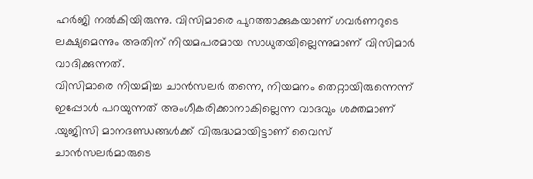ഹർജി നൽകിയിരുന്നു. വിസിമാരെ പുറത്താക്കുകയാണ് ഗവർണറുടെ ലക്ഷ്യമെന്നും അതിന് നിയമപരമായ സാധുതയില്ലെന്നുമാണ് വിസിമാർ വാദിക്കുന്നത്.
വിസിമാരെ നിയമിച്ച ചാൻസലർ തന്നെ, നിയമനം തെറ്റായിരുന്നെന്ന് ഇപ്പോൾ പറയുന്നത് അംഗീകരിക്കാനാകില്ലെന്ന വാദവും ശക്തമാണ് .യുജിസി മാനദണ്ഡങ്ങൾക്ക് വിരുദ്ധമായിട്ടാണ് വൈസ് ചാൻസലർമാരുടെ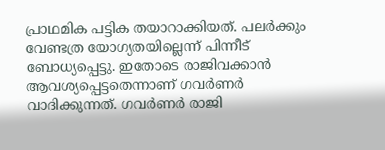പ്രാഥമിക പട്ടിക തയാറാക്കിയത്. പലർക്കും വേണ്ടത്ര യോഗ്യതയില്ലെന്ന് പിന്നീട് ബോധ്യപ്പെട്ടു. ഇതോടെ രാജിവക്കാൻ ആവശ്യപ്പെട്ടതെന്നാണ് ഗവർണർ വാദിക്കുന്നത്. ഗവർണർ രാജി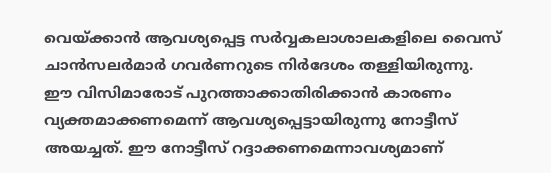വെയ്ക്കാൻ ആവശ്യപ്പെട്ട സർവ്വകലാശാലകളിലെ വൈസ് ചാൻസലർമാർ ഗവർണറുടെ നിർദേശം തള്ളിയിരുന്നു.
ഈ വിസിമാരോട് പുറത്താക്കാതിരിക്കാൻ കാരണം വ്യക്തമാക്കണമെന്ന് ആവശ്യപ്പെട്ടായിരുന്നു നോട്ടീസ് അയച്ചത്. ഈ നോട്ടീസ് റദ്ദാക്കണമെന്നാവശ്യമാണ്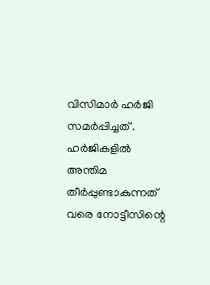വിസിമാർ ഹർജി സമർപ്പിച്ചത് . ഹർജികളിൽ അന്തിമ തീർപ്പുണ്ടാകുന്നത് വരെ നോട്ടീസിന്റെ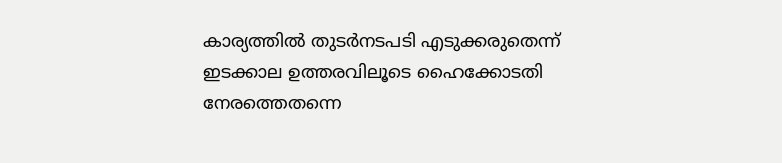കാര്യത്തിൽ തുടർനടപടി എടുക്കരുതെന്ന് ഇടക്കാല ഉത്തരവിലൂടെ ഹൈക്കോടതി നേരത്തെതന്നെ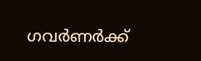ഗവർണർക്ക്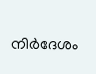നിർദേശം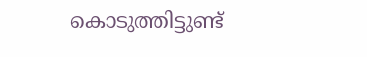കൊടുത്തിട്ടുണ്ട്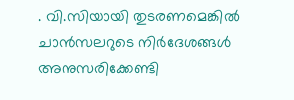. വി.സിയായി തുടരണമെങ്കിൽ ചാൻസലറുടെ നിർദേശങ്ങൾ അനുസരിക്കേണ്ടി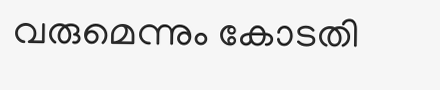വരുമെന്നും കോടതി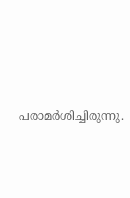പരാമർശിച്ചിരുന്നു.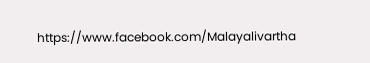https://www.facebook.com/Malayalivartha